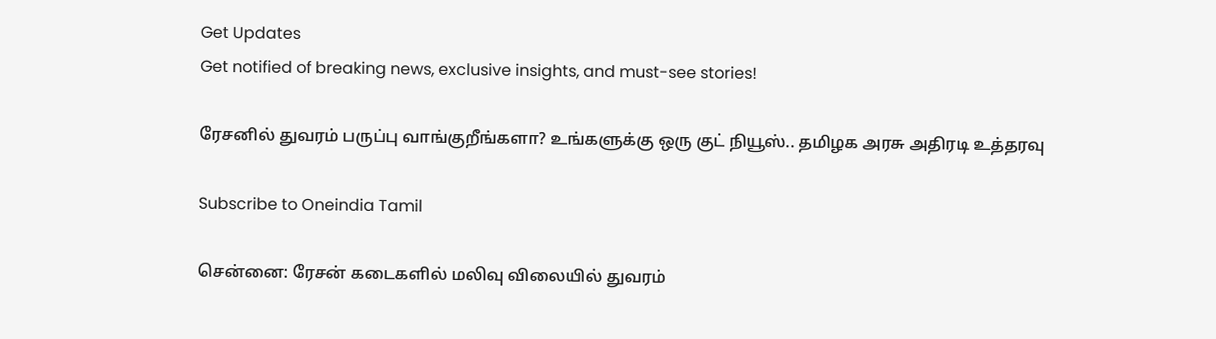Get Updates
Get notified of breaking news, exclusive insights, and must-see stories!

ரேசனில் துவரம் பருப்பு வாங்குறீங்களா? உங்களுக்கு ஒரு குட் நியூஸ்.. தமிழக அரசு அதிரடி உத்தரவு

Subscribe to Oneindia Tamil

சென்னை: ரேசன் கடைகளில் மலிவு விலையில் துவரம்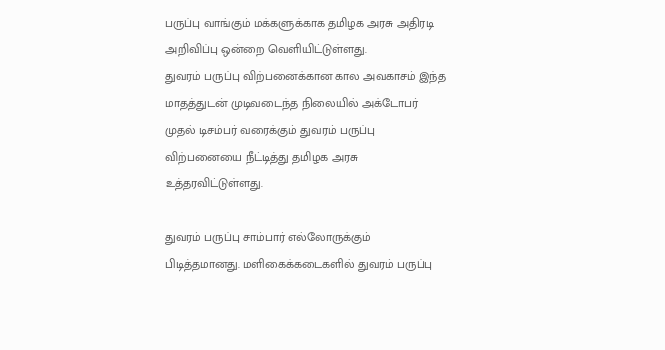பருப்பு வாங்கும் மக்களுக்காக தமிழக அரசு அதிரடி அறிவிப்பு ஒன்றை வெளியிட்டுள்ளது.
துவரம் பருப்பு விற்பனைக்கான கால அவகாசம் இந்த மாதத்துடன் முடிவடைந்த நிலையில் அக்டோபர் முதல் டிசம்பர் வரைக்கும் துவரம் பருப்பு விற்பனையை நீட்டித்து தமிழக அரசு உத்தரவிட்டுள்ளது.

துவரம் பருப்பு சாம்பார் எல்லோருக்கும் பிடித்தமானது. மளிகைக்கடைகளில் துவரம் பருப்பு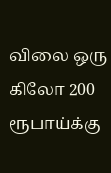விலை ஒரு கிலோ 200 ரூபாய்க்கு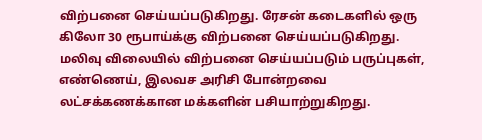விற்பனை செய்யப்படுகிறது. ரேசன் கடைகளில் ஒரு கிலோ 30 ரூபாய்க்கு விற்பனை செய்யப்படுகிறது. மலிவு விலையில் விற்பனை செய்யப்படும் பருப்புகள், எண்ணெய், இலவச அரிசி போன்றவை லட்சக்கணக்கான மக்களின் பசியாற்றுகிறது.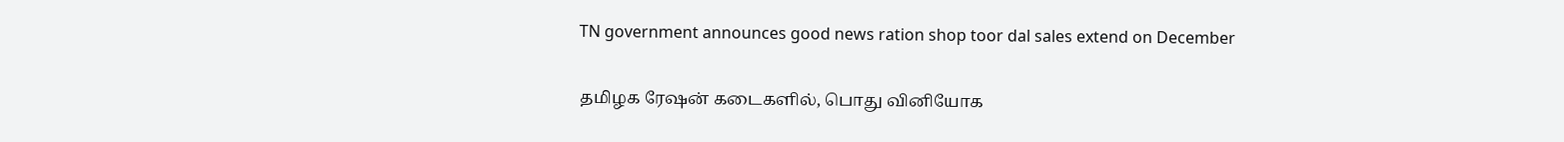TN government announces good news ration shop toor dal sales extend on December

தமிழக ரேஷன் கடைகளில், பொது வினியோக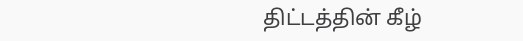திட்டத்தின் கீழ்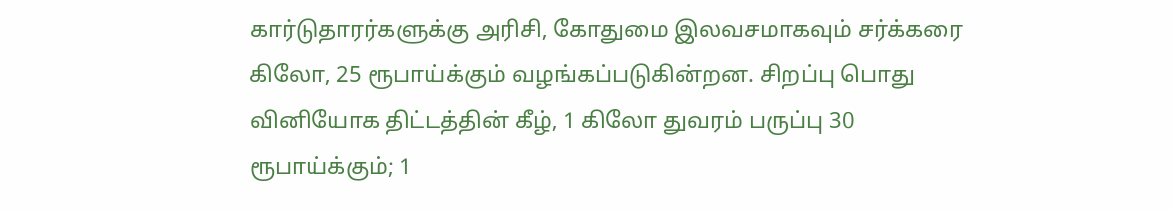கார்டுதாரர்களுக்கு அரிசி, கோதுமை இலவசமாகவும் சர்க்கரை கிலோ, 25 ரூபாய்க்கும் வழங்கப்படுகின்றன. சிறப்பு பொது வினியோக திட்டத்தின் கீழ், 1 கிலோ துவரம் பருப்பு 30 ரூபாய்க்கும்; 1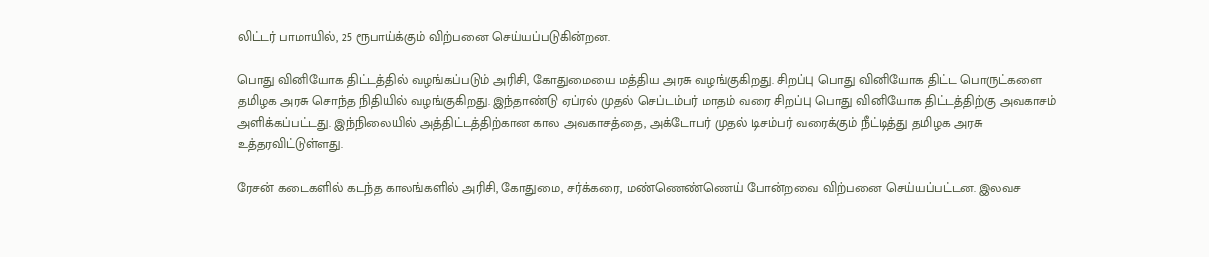லிட்டர் பாமாயில், 25 ரூபாய்க்கும் விற்பனை செய்யப்படுகின்றன.

பொது வினியோக திட்டத்தில் வழங்கப்படும் அரிசி, கோதுமையை மத்திய அரசு வழங்குகிறது. சிறப்பு பொது வினியோக திட்ட பொருட்களை தமிழக அரசு சொந்த நிதியில் வழங்குகிறது. இந்தாண்டு ஏப்ரல் முதல் செப்டம்பர் மாதம் வரை சிறப்பு பொது வினியோக திட்டத்திற்கு அவகாசம் அளிக்கப்பட்டது. இந்நிலையில் அத்திட்டத்திற்கான கால அவகாசத்தை, அக்டோபர் முதல் டிசம்பர் வரைக்கும் நீட்டித்து தமிழக அரசு உத்தரவிட்டுள்ளது.

ரேசன் கடைகளில் கடந்த காலங்களில் அரிசி, கோதுமை, சர்க்கரை, மண்ணெண்ணெய் போன்றவை விற்பனை செய்யப்பட்டன. இலவச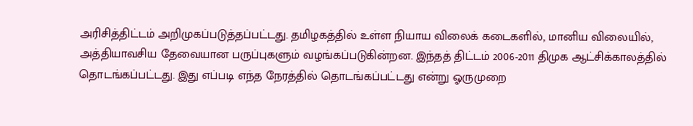அரிசித்திட்டம் அறிமுகப்படுத்தப்பட்டது. தமிழகத்தில் உள்ள நியாய விலைக் கடைகளில், மானிய விலையில், அத்தியாவசிய தேவையான பருப்புகளும் வழங்கப்படுகின்றன. இந்தத் திட்டம் 2006-2011 திமுக ஆட்சிக்காலத்தில் தொடங்கப்பட்டது. இது எப்படி எந்த நேரத்தில் தொடங்கப்பட்டது என்று ஓருமுறை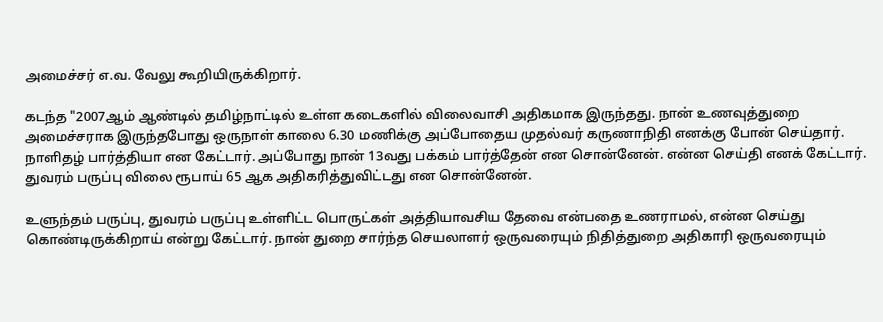அமைச்சர் எ.வ. வேலு கூறியிருக்கிறார்.

கடந்த "2007ஆம் ஆண்டில் தமிழ்நாட்டில் உள்ள கடைகளில் விலைவாசி அதிகமாக இருந்தது. நான் உணவுத்துறை அமைச்சராக இருந்தபோது ஒருநாள் காலை 6.30 மணிக்கு அப்போதைய முதல்வர் கருணாநிதி எனக்கு போன் செய்தார். நாளிதழ் பார்த்தியா என கேட்டார். அப்போது நான் 13வது பக்கம் பார்த்தேன் என சொன்னேன். என்ன செய்தி எனக் கேட்டார். துவரம் பருப்பு விலை ரூபாய் 65 ஆக அதிகரித்துவிட்டது என சொன்னேன்.

உளுந்தம் பருப்பு, துவரம் பருப்பு உள்ளிட்ட பொருட்கள் அத்தியாவசிய தேவை என்பதை உணராமல், என்ன செய்து கொண்டிருக்கிறாய் என்று கேட்டார். நான் துறை சார்ந்த செயலாளர் ஒருவரையும் நிதித்துறை அதிகாரி ஒருவரையும்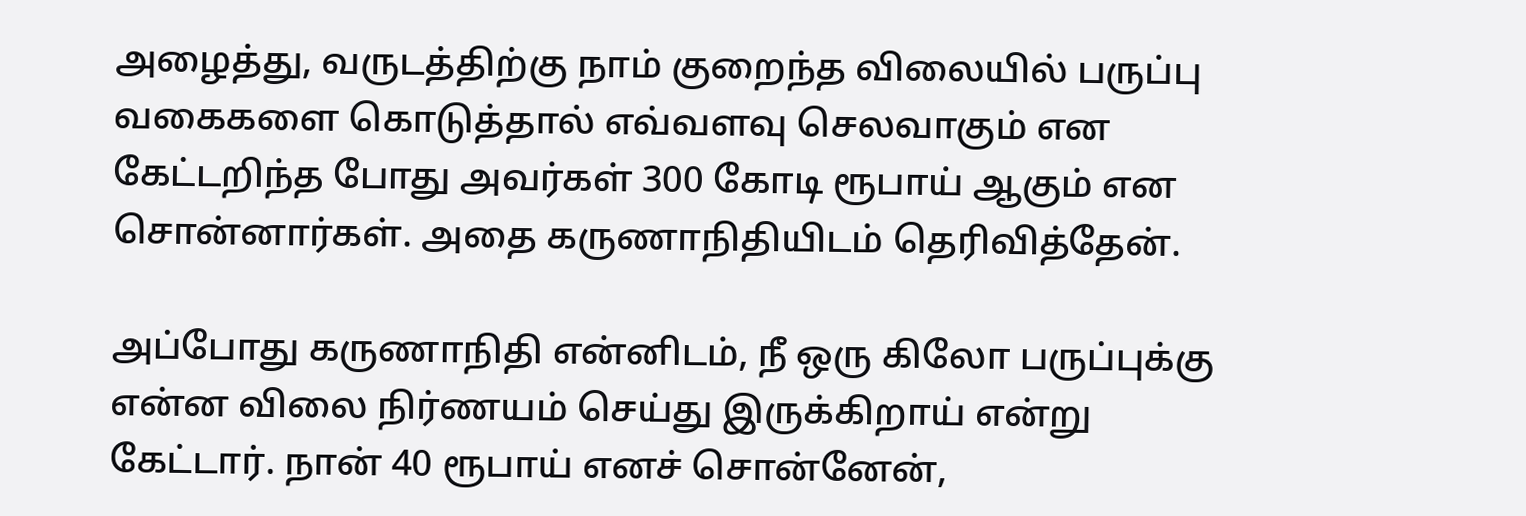அழைத்து, வருடத்திற்கு நாம் குறைந்த விலையில் பருப்பு வகைகளை கொடுத்தால் எவ்வளவு செலவாகும் என கேட்டறிந்த போது அவர்கள் 300 கோடி ரூபாய் ஆகும் என சொன்னார்கள். அதை கருணாநிதியிடம் தெரிவித்தேன்.

அப்போது கருணாநிதி என்னிடம், நீ ஒரு கிலோ பருப்புக்கு என்ன விலை நிர்ணயம் செய்து இருக்கிறாய் என்று கேட்டார். நான் 40 ரூபாய் எனச் சொன்னேன்,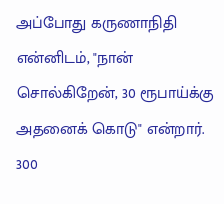அப்போது கருணாநிதி என்னிடம், "நான் சொல்கிறேன், 30 ரூபாய்க்கு அதனைக் கொடு" என்றார். 300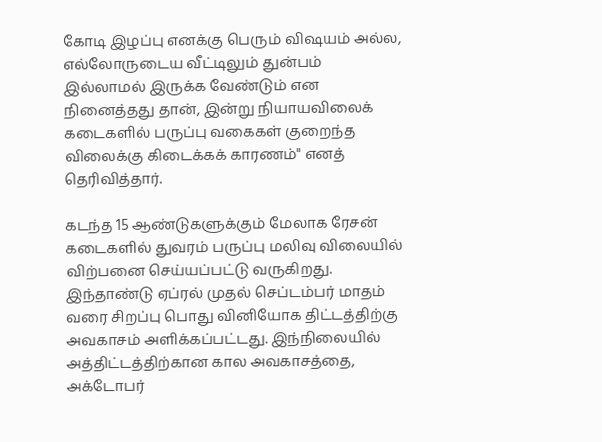கோடி இழப்பு எனக்கு பெரும் விஷயம் அல்ல, எல்லோருடைய வீட்டிலும் துன்பம் இல்லாமல் இருக்க வேண்டும் என நினைத்தது தான், இன்று நியாயவிலைக் கடைகளில் பருப்பு வகைகள் குறைந்த விலைக்கு கிடைக்கக் காரணம்" எனத் தெரிவித்தார்.

கடந்த 15 ஆண்டுகளுக்கும் மேலாக ரேசன் கடைகளில் துவரம் பருப்பு மலிவு விலையில் விற்பனை செய்யப்பட்டு வருகிறது. இந்தாண்டு ஏப்ரல் முதல் செப்டம்பர் மாதம் வரை சிறப்பு பொது வினியோக திட்டத்திற்கு அவகாசம் அளிக்கப்பட்டது. இந்நிலையில் அத்திட்டத்திற்கான கால அவகாசத்தை, அக்டோபர்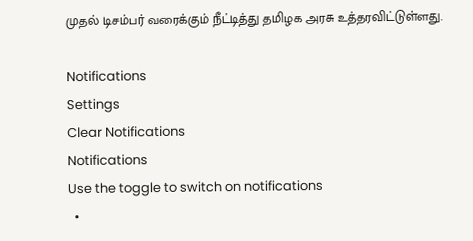முதல் டிசம்பர் வரைக்கும் நீட்டித்து தமிழக அரசு உத்தரவிட்டுள்ளது.

Notifications
Settings
Clear Notifications
Notifications
Use the toggle to switch on notifications
  •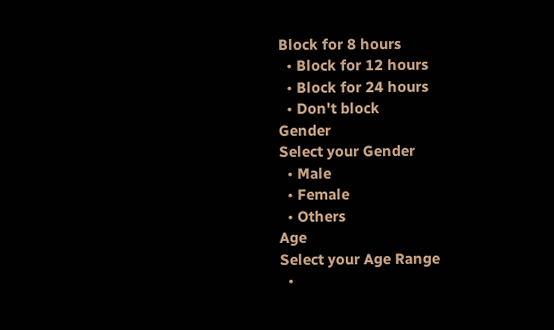Block for 8 hours
  • Block for 12 hours
  • Block for 24 hours
  • Don't block
Gender
Select your Gender
  • Male
  • Female
  • Others
Age
Select your Age Range
  •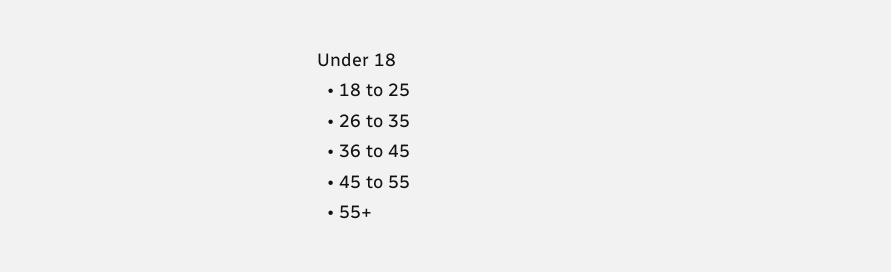Under 18
  • 18 to 25
  • 26 to 35
  • 36 to 45
  • 45 to 55
  • 55+